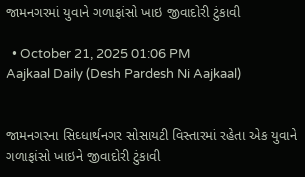જામનગરમાં યુવાને ગળાફાંસો ખાઇ જીવાદોરી ટુંકાવી

  • October 21, 2025 01:06 PM
Aajkaal Daily (Desh Pardesh Ni Aajkaal)


જામનગરના સિઘ્ધાર્થનગર સોસાયટી વિસ્તારમાં રહેતા એક યુવાને ગળાફાંસો ખાઇને જીવાદોરી ટુંકાવી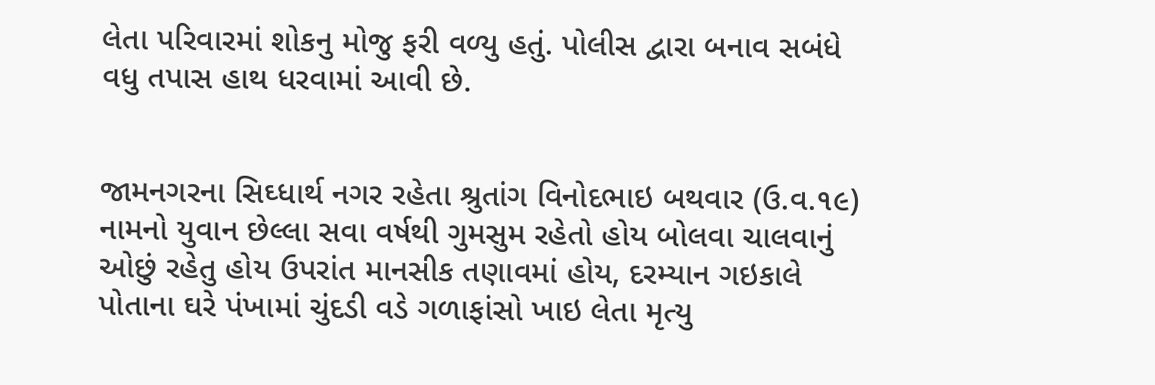લેતા પરિવારમાં શોકનુ મોજુ ફરી વળ્યુ હતું. પોલીસ દ્વારા બનાવ સબંધે વધુ તપાસ હાથ ધરવામાં આવી છે.


જામનગરના સિઘ્ધાર્થ નગર રહેતા શ્રુતાંગ વિનોદભાઇ બથવાર (ઉ.વ.૧૯) નામનો યુવાન છેલ્લા સવા વર્ષથી ગુમસુમ રહેતો હોય બોલવા ચાલવાનું ઓછું રહેતુ હોય ઉપરાંત માનસીક તણાવમાં હોય, દરમ્યાન ગઇકાલે પોતાના ઘરે પંખામાં ચુંદડી વડે ગળાફાંસો ખાઇ લેતા મૃત્યુ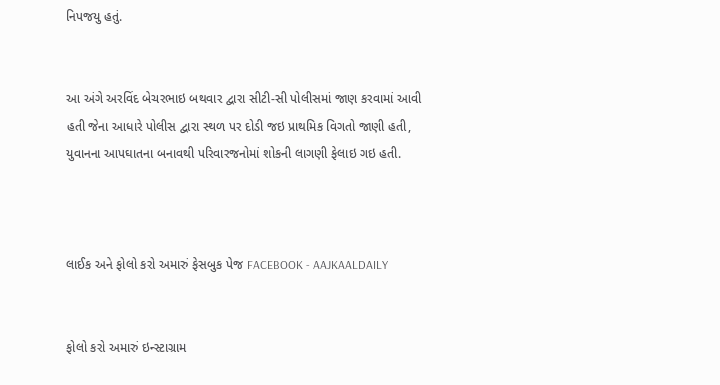નિપજયુ હતું.


આ અંગે અરવિંદ બેચરભાઇ બથવાર દ્વારા સીટી-સી પોલીસમાં જાણ કરવામાં આવી હતી જેના આધારે પોલીસ દ્વારા સ્થળ પર દોડી જઇ પ્રાથમિક વિગતો જાણી હતી, યુવાનના આપઘાતના બનાવથી પરિવારજનોમાં શોકની લાગણી ફેલાઇ ગઇ હતી.



લાઈક અને ફોલો કરો અમારું ફેસબુક પેજ FACEBOOK - AAJKAALDAILY


ફોલો કરો અમારું ઇન્સ્ટાગ્રામ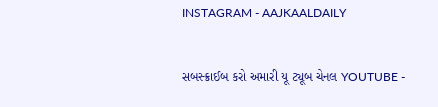INSTAGRAM - AAJKAALDAILY


સબસ્ક્રાઈબ કરો અમારી યૂ ટ્યૂબ ચેનલ YOUTUBE -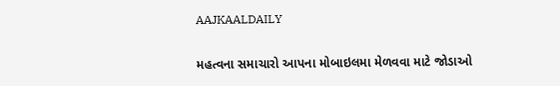AAJKAALDAILY


મહત્વના સમાચારો આપના મોબાઇલમા મેળવવા માટે જોડાઓ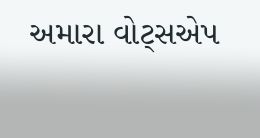અમારા વોટ્સએપ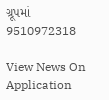ગ્રૂપમાં  9510972318

View News On Application